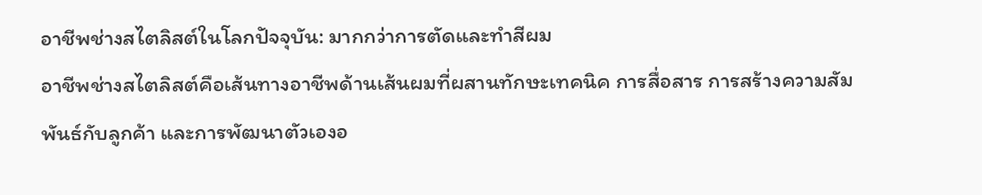อาชีพช่างสไตลิสต์ในโลกปัจจุบัน: มากกว่าการตัดและทำสีผม
อาชีพช่างสไตลิสต์คือเส้นทางอาชีพด้านเส้นผมที่ผสานทักษะเทคนิค การสื่อสาร การสร้างความสัมพันธ์กับลูกค้า และการพัฒนาตัวเองอ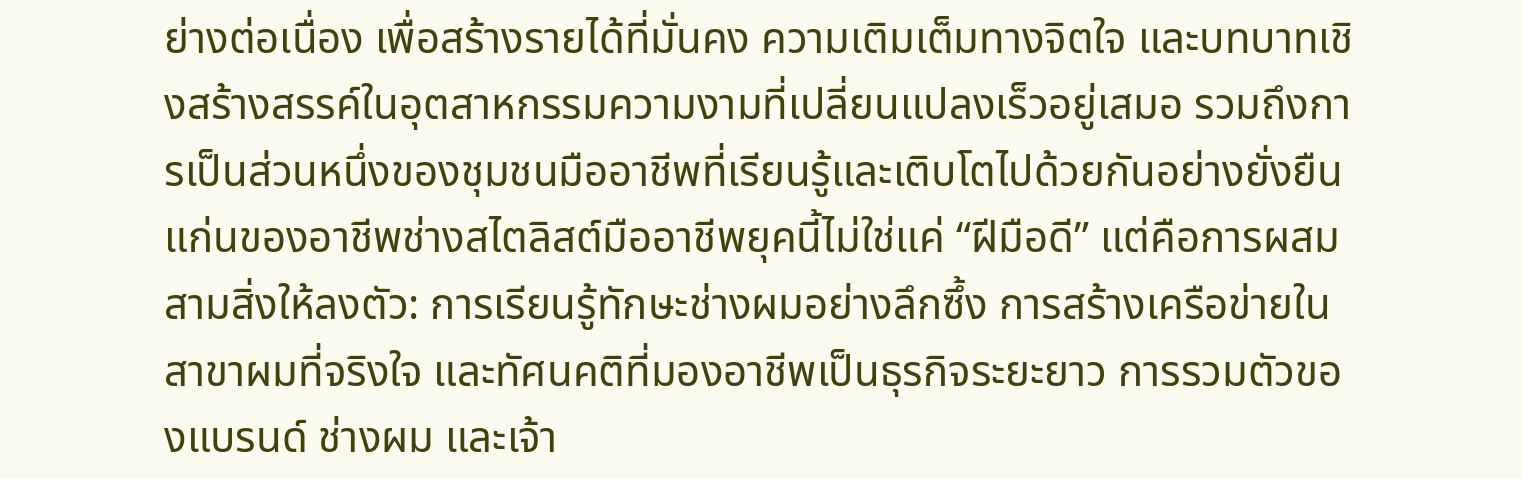ย่างต่อเนื่อง เพื่อสร้างรายได้ที่มั่นคง ความเติมเต็มทางจิตใจ และบทบาทเชิงสร้างสรรค์ในอุตสาหกรรมความงามที่เปลี่ยนแปลงเร็วอยู่เสมอ รวมถึงการเป็นส่วนหนึ่งของชุมชนมืออาชีพที่เรียนรู้และเติบโตไปด้วยกันอย่างยั่งยืน
แก่นของอาชีพช่างสไตลิสต์มืออาชีพยุคนี้ไม่ใช่แค่ “ฝีมือดี” แต่คือการผสมสามสิ่งให้ลงตัว: การเรียนรู้ทักษะช่างผมอย่างลึกซึ้ง การสร้างเครือข่ายในสาขาผมที่จริงใจ และทัศนคติที่มองอาชีพเป็นธุรกิจระยะยาว การรวมตัวของแบรนด์ ช่างผม และเจ้า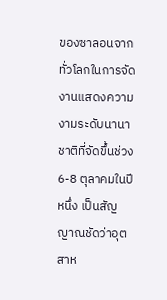ของซาลอนจากทั่วโลกในการจัดงานแสดงความงามระดับนานาชาติที่จัดขึ้นช่วง 6-8 ตุลาคมในปีหนึ่ง เป็นสัญญาณชัดว่าอุตสาห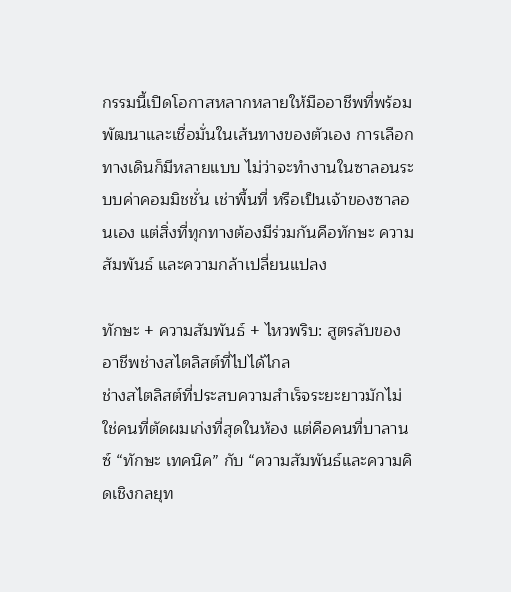กรรมนี้เปิดโอกาสหลากหลายให้มืออาชีพที่พร้อมพัฒนาและเชื่อมั่นในเส้นทางของตัวเอง การเลือกทางเดินก็มีหลายแบบ ไม่ว่าจะทำงานในซาลอนระบบค่าคอมมิชชั่น เช่าพื้นที่ หรือเป็นเจ้าของซาลอนเอง แต่สิ่งที่ทุกทางต้องมีร่วมกันคือทักษะ ความสัมพันธ์ และความกล้าเปลี่ยนแปลง

ทักษะ + ความสัมพันธ์ + ไหวพริบ: สูตรลับของอาชีพช่างสไตลิสต์ที่ไปได้ไกล
ช่างสไตลิสต์ที่ประสบความสำเร็จระยะยาวมักไม่ใช่คนที่ตัดผมเก่งที่สุดในห้อง แต่คือคนที่บาลานซ์ “ทักษะ เทคนิค” กับ “ความสัมพันธ์และความคิดเชิงกลยุท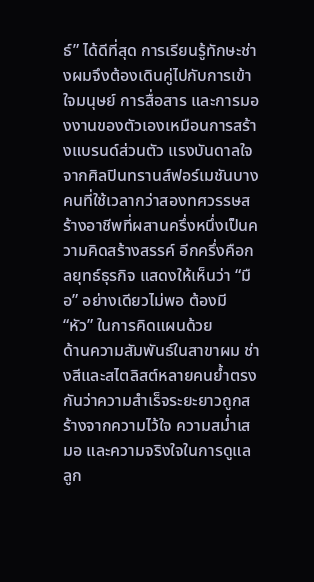ธ์” ได้ดีที่สุด การเรียนรู้ทักษะช่างผมจึงต้องเดินคู่ไปกับการเข้าใจมนุษย์ การสื่อสาร และการมองงานของตัวเองเหมือนการสร้างแบรนด์ส่วนตัว แรงบันดาลใจจากศิลปินทรานส์ฟอร์เมชันบางคนที่ใช้เวลากว่าสองทศวรรษสร้างอาชีพที่ผสานครึ่งหนึ่งเป็นความคิดสร้างสรรค์ อีกครึ่งคือกลยุทธ์ธุรกิจ แสดงให้เห็นว่า “มือ” อย่างเดียวไม่พอ ต้องมี “หัว” ในการคิดแผนด้วย
ด้านความสัมพันธ์ในสาขาผม ช่างสีและสไตลิสต์หลายคนย้ำตรงกันว่าความสำเร็จระยะยาวถูกสร้างจากความไว้ใจ ความสม่ำเสมอ และความจริงใจในการดูแลลูก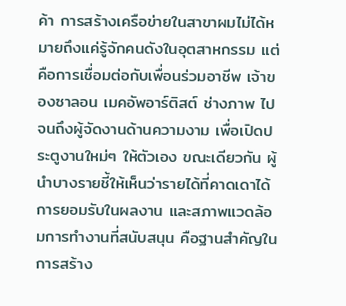ค้า การสร้างเครือข่ายในสาขาผมไม่ได้หมายถึงแค่รู้จักคนดังในอุตสาหกรรม แต่คือการเชื่อมต่อกับเพื่อนร่วมอาชีพ เจ้าของซาลอน เมคอัพอาร์ติสต์ ช่างภาพ ไปจนถึงผู้จัดงานด้านความงาม เพื่อเปิดประตูงานใหม่ๆ ให้ตัวเอง ขณะเดียวกัน ผู้นำบางรายชี้ให้เห็นว่ารายได้ที่คาดเดาได้ การยอมรับในผลงาน และสภาพแวดล้อมการทำงานที่สนับสนุน คือฐานสำคัญในการสร้าง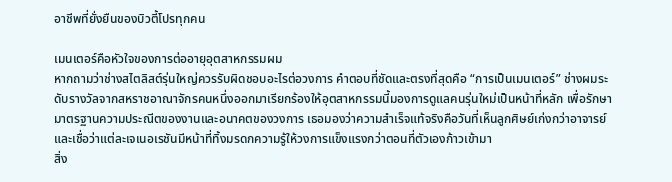อาชีพที่ยั่งยืนของบิวตี้โปรทุกคน

เมนเตอร์คือหัวใจของการต่ออายุอุตสาหกรรมผม
หากถามว่าช่างสไตลิสต์รุ่นใหญ่ควรรับผิดชอบอะไรต่อวงการ คำตอบที่ชัดและตรงที่สุดคือ “การเป็นเมนเตอร์” ช่างผมระดับรางวัลจากสหราชอาณาจักรคนหนึ่งออกมาเรียกร้องให้อุตสาหกรรมนี้มองการดูแลคนรุ่นใหม่เป็นหน้าที่หลัก เพื่อรักษามาตรฐานความประณีตของงานและอนาคตของวงการ เธอมองว่าความสำเร็จแท้จริงคือวันที่เห็นลูกศิษย์เก่งกว่าอาจารย์ และเชื่อว่าแต่ละเจเนอเรชันมีหน้าที่ทิ้งมรดกความรู้ให้วงการแข็งแรงกว่าตอนที่ตัวเองก้าวเข้ามา
สิ่ง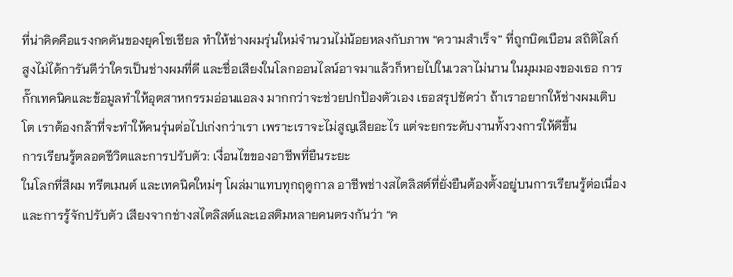ที่น่าคิดคือแรงกดดันของยุคโซเชียล ทำให้ช่างผมรุ่นใหม่จำนวนไม่น้อยหลงกับภาพ “ความสำเร็จ” ที่ถูกบิดเบือน สถิติไลก์สูงไม่ได้การันตีว่าใครเป็นช่างผมที่ดี และชื่อเสียงในโลกออนไลน์อาจมาแล้วก็หายไปในเวลาไม่นาน ในมุมมองของเธอ การกั๊กเทคนิคและข้อมูลทำให้อุตสาหกรรมอ่อนแอลง มากกว่าจะช่วยปกป้องตัวเอง เธอสรุปชัดว่า ถ้าเราอยากให้ช่างผมเติบโต เราต้องกล้าที่จะทำให้คนรุ่นต่อไปเก่งกว่าเรา เพราะเราจะไม่สูญเสียอะไร แต่จะยกระดับงานทั้งวงการให้ดีขึ้น
การเรียนรู้ตลอดชีวิตและการปรับตัว: เงื่อนไขของอาชีพที่ยืนระยะ
ในโลกที่สีผม ทรีตเมนต์ และเทคนิคใหม่ๆ โผล่มาแทบทุกฤดูกาล อาชีพช่างสไตลิสต์ที่ยั่งยืนต้องตั้งอยู่บนการเรียนรู้ต่อเนื่องและการรู้จักปรับตัว เสียงจากช่างสไตลิสต์และเอสติมหลายคนตรงกันว่า “ค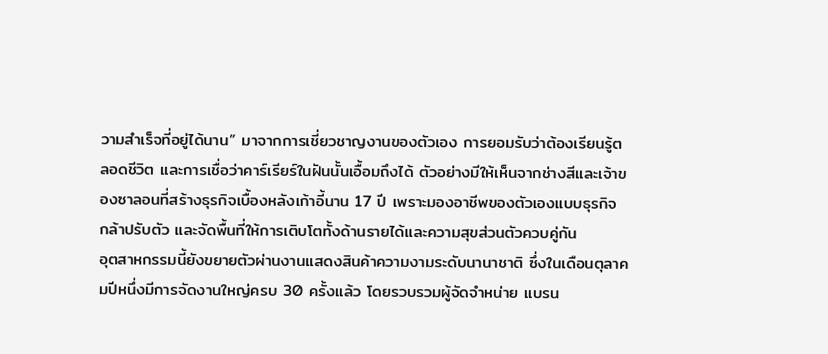วามสำเร็จที่อยู่ได้นาน” มาจากการเชี่ยวชาญงานของตัวเอง การยอมรับว่าต้องเรียนรู้ตลอดชีวิต และการเชื่อว่าคาร์เรียร์ในฝันนั้นเอื้อมถึงได้ ตัวอย่างมีให้เห็นจากช่างสีและเจ้าของซาลอนที่สร้างธุรกิจเบื้องหลังเก้าอี้นาน 17 ปี เพราะมองอาชีพของตัวเองแบบธุรกิจ กล้าปรับตัว และจัดพื้นที่ให้การเติบโตทั้งด้านรายได้และความสุขส่วนตัวควบคู่กัน
อุตสาหกรรมนี้ยังขยายตัวผ่านงานแสดงสินค้าความงามระดับนานาชาติ ซึ่งในเดือนตุลาคมปีหนึ่งมีการจัดงานใหญ่ครบ 30 ครั้งแล้ว โดยรวบรวมผู้จัดจำหน่าย แบรน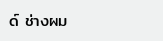ด์ ช่างผม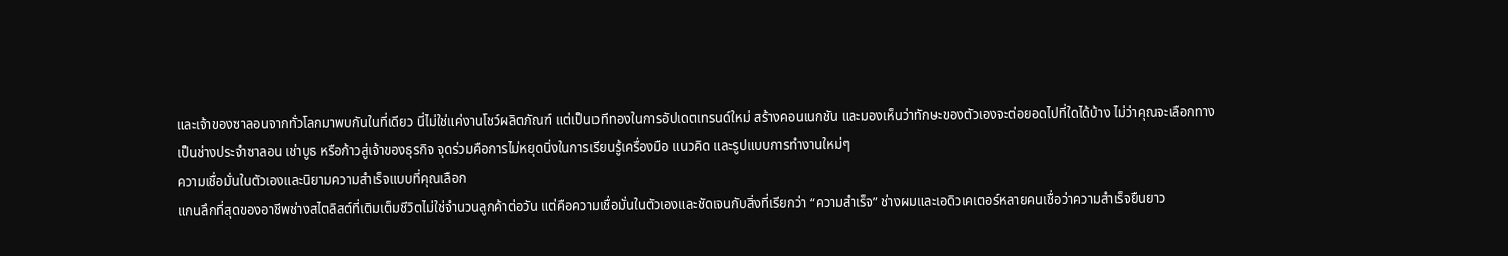และเจ้าของซาลอนจากทั่วโลกมาพบกันในที่เดียว นี่ไม่ใช่แค่งานโชว์ผลิตภัณฑ์ แต่เป็นเวทีทองในการอัปเดตเทรนด์ใหม่ สร้างคอนเนกชัน และมองเห็นว่าทักษะของตัวเองจะต่อยอดไปที่ใดได้บ้าง ไม่ว่าคุณจะเลือกทางเป็นช่างประจำซาลอน เช่าบูธ หรือก้าวสู่เจ้าของธุรกิจ จุดร่วมคือการไม่หยุดนิ่งในการเรียนรู้เครื่องมือ แนวคิด และรูปแบบการทำงานใหม่ๆ
ความเชื่อมั่นในตัวเองและนิยามความสำเร็จแบบที่คุณเลือก
แกนลึกที่สุดของอาชีพช่างสไตลิสต์ที่เติมเต็มชีวิตไม่ใช่จำนวนลูกค้าต่อวัน แต่คือความเชื่อมั่นในตัวเองและชัดเจนกับสิ่งที่เรียกว่า “ความสำเร็จ” ช่างผมและเอดิวเคเตอร์หลายคนเชื่อว่าความสำเร็จยืนยาว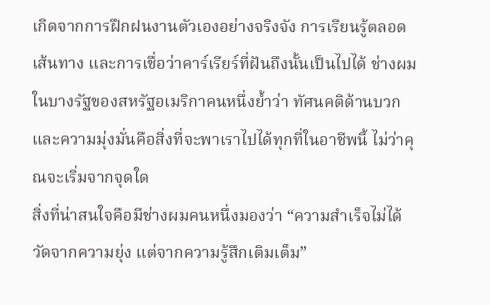เกิดจากการฝึกฝนงานตัวเองอย่างจริงจัง การเรียนรู้ตลอดเส้นทาง และการเชื่อว่าคาร์เรียร์ที่ฝันถึงนั้นเป็นไปได้ ช่างผมในบางรัฐของสหรัฐอเมริกาคนหนึ่งย้ำว่า ทัศนคติด้านบวกและความมุ่งมั่นคือสิ่งที่จะพาเราไปได้ทุกที่ในอาชีพนี้ ไม่ว่าคุณจะเริ่มจากจุดใด
สิ่งที่น่าสนใจคือมีช่างผมคนหนึ่งมองว่า “ความสำเร็จไม่ได้วัดจากความยุ่ง แต่จากความรู้สึกเติมเต็ม”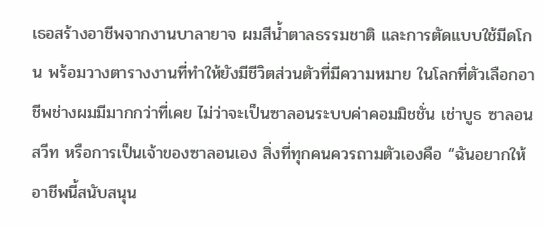เธอสร้างอาชีพจากงานบาลายาจ ผมสีน้ำตาลธรรมชาติ และการตัดแบบใช้มีดโกน พร้อมวางตารางงานที่ทำให้ยังมีชีวิตส่วนตัวที่มีความหมาย ในโลกที่ตัวเลือกอาชีพช่างผมมีมากกว่าที่เคย ไม่ว่าจะเป็นซาลอนระบบค่าคอมมิชชั่น เช่าบูธ ซาลอนสวีท หรือการเป็นเจ้าของซาลอนเอง สิ่งที่ทุกคนควรถามตัวเองคือ “ฉันอยากให้อาชีพนี้สนับสนุน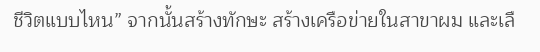ชีวิตแบบไหน” จากนั้นสร้างทักษะ สร้างเครือข่ายในสาขาผม และเลื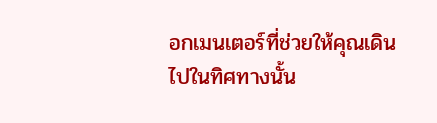อกเมนเตอร์ที่ช่วยให้คุณเดินไปในทิศทางนั้น